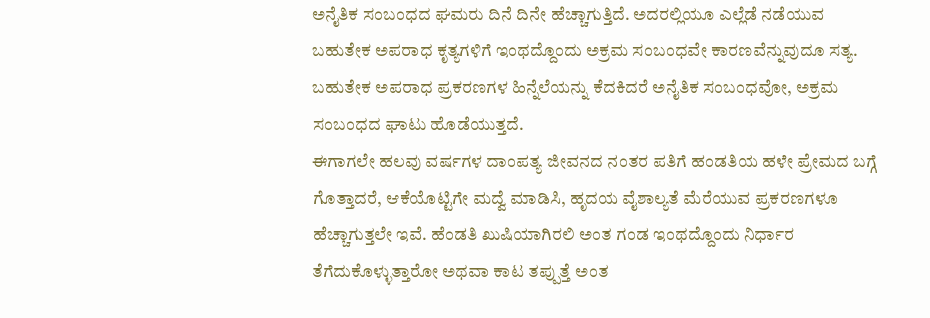ಅನೈತಿಕ ಸಂಬಂಧದ ಘಮರು ದಿನೆ ದಿನೇ ಹೆಚ್ಚಾಗುತ್ತಿದೆ. ಅದರಲ್ಲಿಯೂ ಎಲ್ಲೆಡೆ ನಡೆಯುವ ಬಹುತೇಕ ಅಪರಾಧ ಕೃತ್ಯಗಳಿಗೆ ಇಂಥದ್ದೊಂದು ಅಕ್ರಮ ಸಂಬಂಧವೇ ಕಾರಣವೆನ್ನುವುದೂ ಸತ್ಯ. ಬಹುತೇಕ ಅಪರಾಧ ಪ್ರಕರಣಗಳ ಹಿನ್ನೆಲೆಯನ್ನು ಕೆದಕಿದರೆ ಅನೈತಿಕ ಸಂಬಂಧವೋ, ಅಕ್ರಮ ಸಂಬಂಧದ ಘಾಟು ಹೊಡೆಯುತ್ತದೆ.
ಈಗಾಗಲೇ ಹಲವು ವರ್ಷಗಳ ದಾಂಪತ್ಯ ಜೀವನದ ನಂತರ ಪತಿಗೆ ಹಂಡತಿಯ ಹಳೇ ಪ್ರೇಮದ ಬಗ್ಗೆ ಗೊತ್ತಾದರೆ, ಆಕೆಯೊಟ್ಟಿಗೇ ಮದ್ವೆ ಮಾಡಿಸಿ, ಹೃದಯ ವೈಶಾಲ್ಯತೆ ಮೆರೆಯುವ ಪ್ರಕರಣಗಳೂ ಹೆಚ್ಚಾಗುತ್ತಲೇ ಇವೆ. ಹೆಂಡತಿ ಖುಷಿಯಾಗಿರಲಿ ಅಂತ ಗಂಡ ಇಂಥದ್ದೊಂದು ನಿರ್ಧಾರ ತೆಗೆದುಕೊಳ್ಳುತ್ತಾರೋ ಅಥವಾ ಕಾಟ ತಪ್ಪುತ್ತೆ ಅಂತ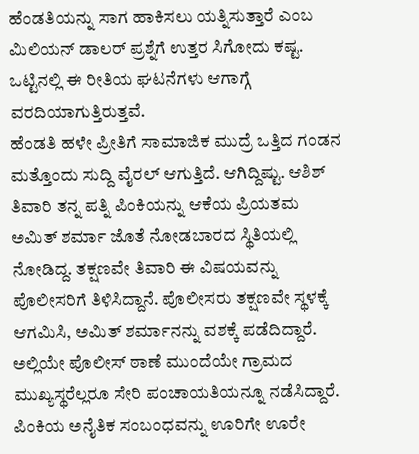ಹೆಂಡತಿಯನ್ನು ಸಾಗ ಹಾಕಿಸಲು ಯತ್ನಿಸುತ್ತಾರೆ ಎಂಬ ಮಿಲಿಯನ್ ಡಾಲರ್ ಪ್ರಶ್ನೆಗೆ ಉತ್ತರ ಸಿಗೋದು ಕಷ್ಟ. ಒಟ್ಟಿನಲ್ಲಿ ಈ ರೀತಿಯ ಘಟನೆಗಳು ಆಗಾಗ್ಗೆ ವರದಿಯಾಗುತ್ತಿರುತ್ತವೆ.
ಹೆಂಡತಿ ಹಳೇ ಪ್ರೀತಿಗೆ ಸಾಮಾಜಿಕ ಮುದ್ರೆ ಒತ್ತಿದ ಗಂಡನ ಮತ್ತೊಂದು ಸುದ್ದಿ ವೈರಲ್ ಆಗುತ್ತಿದೆ. ಆಗಿದ್ದಿಷ್ಟು. ಆಶಿಶ್ ತಿವಾರಿ ತನ್ನ ಪತ್ನಿ ಪಿಂಕಿಯನ್ನು ಆಕೆಯ ಪ್ರಿಯತಮ ಅಮಿತ್ ಶರ್ಮಾ ಜೊತೆ ನೋಡಬಾರದ ಸ್ಥಿತಿಯಲ್ಲಿ ನೋಡಿದ್ದ. ತಕ್ಷಣವೇ ತಿವಾರಿ ಈ ವಿಷಯವನ್ನು ಪೊಲೀಸರಿಗೆ ತಿಳಿಸಿದ್ದಾನೆ. ಪೊಲೀಸರು ತಕ್ಷಣವೇ ಸ್ಥಳಕ್ಕೆ ಆಗಮಿಸಿ, ಅಮಿತ್ ಶರ್ಮಾನನ್ನು ವಶಕ್ಕೆ ಪಡೆದಿದ್ದಾರೆ. ಅಲ್ಲಿಯೇ ಪೊಲೀಸ್ ಠಾಣೆ ಮುಂದೆಯೇ ಗ್ರಾಮದ ಮುಖ್ಯಸ್ಥರೆಲ್ಲರೂ ಸೇರಿ ಪಂಚಾಯತಿಯನ್ನೂ ನಡೆಸಿದ್ದಾರೆ.
ಪಿಂಕಿಯ ಅನೈತಿಕ ಸಂಬಂಧವನ್ನು ಊರಿಗೇ ಊರೇ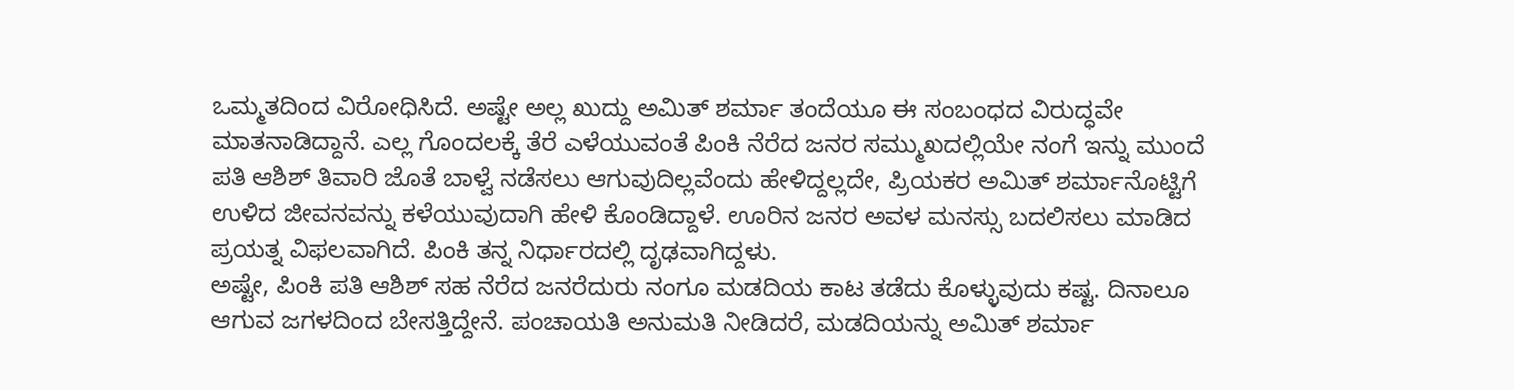ಒಮ್ಮತದಿಂದ ವಿರೋಧಿಸಿದೆ. ಅಷ್ಟೇ ಅಲ್ಲ ಖುದ್ದು ಅಮಿತ್ ಶರ್ಮಾ ತಂದೆಯೂ ಈ ಸಂಬಂಧದ ವಿರುದ್ಧವೇ ಮಾತನಾಡಿದ್ದಾನೆ. ಎಲ್ಲ ಗೊಂದಲಕ್ಕೆ ತೆರೆ ಎಳೆಯುವಂತೆ ಪಿಂಕಿ ನೆರೆದ ಜನರ ಸಮ್ಮುಖದಲ್ಲಿಯೇ ನಂಗೆ ಇನ್ನು ಮುಂದೆ ಪತಿ ಆಶಿಶ್ ತಿವಾರಿ ಜೊತೆ ಬಾಳ್ವೆ ನಡೆಸಲು ಆಗುವುದಿಲ್ಲವೆಂದು ಹೇಳಿದ್ದಲ್ಲದೇ, ಪ್ರಿಯಕರ ಅಮಿತ್ ಶರ್ಮಾನೊಟ್ಟಿಗೆ ಉಳಿದ ಜೀವನವನ್ನು ಕಳೆಯುವುದಾಗಿ ಹೇಳಿ ಕೊಂಡಿದ್ದಾಳೆ. ಊರಿನ ಜನರ ಅವಳ ಮನಸ್ಸು ಬದಲಿಸಲು ಮಾಡಿದ ಪ್ರಯತ್ನ ವಿಫಲವಾಗಿದೆ. ಪಿಂಕಿ ತನ್ನ ನಿರ್ಧಾರದಲ್ಲಿ ದೃಢವಾಗಿದ್ದಳು.
ಅಷ್ಟೇ, ಪಿಂಕಿ ಪತಿ ಆಶಿಶ್ ಸಹ ನೆರೆದ ಜನರೆದುರು ನಂಗೂ ಮಡದಿಯ ಕಾಟ ತಡೆದು ಕೊಳ್ಳುವುದು ಕಷ್ಟ. ದಿನಾಲೂ ಆಗುವ ಜಗಳದಿಂದ ಬೇಸತ್ತಿದ್ದೇನೆ. ಪಂಚಾಯತಿ ಅನುಮತಿ ನೀಡಿದರೆ, ಮಡದಿಯನ್ನು ಅಮಿತ್ ಶರ್ಮಾ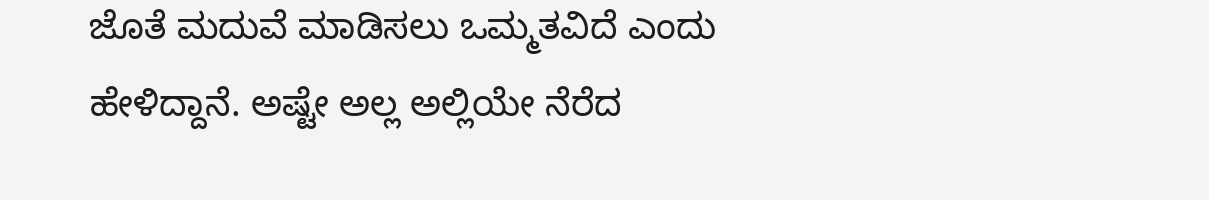ಜೊತೆ ಮದುವೆ ಮಾಡಿಸಲು ಒಮ್ಮತವಿದೆ ಎಂದು ಹೇಳಿದ್ದಾನೆ. ಅಷ್ಟೇ ಅಲ್ಲ ಅಲ್ಲಿಯೇ ನೆರೆದ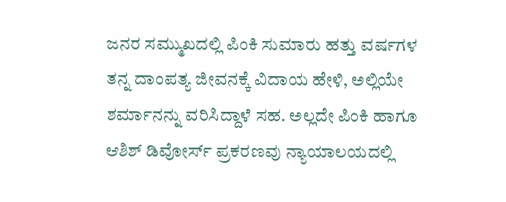ಜನರ ಸಮ್ಮುಖದಲ್ಲಿ ಪಿಂಕಿ ಸುಮಾರು ಹತ್ತು ವರ್ಷಗಳ ತನ್ನ ದಾಂಪತ್ಯ ಜೀವನಕ್ಕೆ ವಿದಾಯ ಹೇಳಿ, ಅಲ್ಲಿಯೇ ಶರ್ಮಾನನ್ನು ವರಿಸಿದ್ದಾಳೆ ಸಹ. ಅಲ್ಲದೇ ಪಿಂಕಿ ಹಾಗೂ ಆಶಿಶ್ ಡಿವೋರ್ಸ್ ಪ್ರಕರಣವು ನ್ಯಾಯಾಲಯದಲ್ಲಿ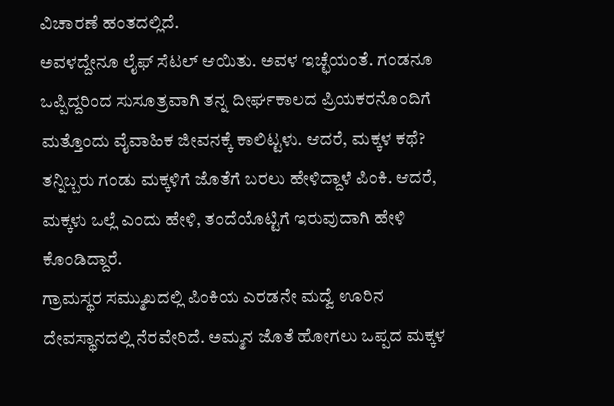ವಿಚಾರಣೆ ಹಂತದಲ್ಲಿದೆ.
ಅವಳದ್ದೇನೂ ಲೈಫ್ ಸೆಟಲ್ ಆಯಿತು. ಅವಳ ಇಚ್ಛೆಯಂತೆ. ಗಂಡನೂ ಒಪ್ಪಿದ್ದರಿಂದ ಸುಸೂತ್ರವಾಗಿ ತನ್ನ ದೀರ್ಘಕಾಲದ ಪ್ರಿಯಕರನೊಂದಿಗೆ ಮತ್ತೊಂದು ವೈವಾಹಿಕ ಜೀವನಕ್ಕೆ ಕಾಲಿಟ್ಟಳು. ಆದರೆ, ಮಕ್ಕಳ ಕಥೆ? ತನ್ನಿಬ್ಬರು ಗಂಡು ಮಕ್ಕಳಿಗೆ ಜೊತೆಗೆ ಬರಲು ಹೇಳಿದ್ದಾಳೆ ಪಿಂಕಿ. ಆದರೆ, ಮಕ್ಕಳು ಒಲ್ಲೆ ಎಂದು ಹೇಳಿ, ತಂದೆಯೊಟ್ಟಿಗೆ ಇರುವುದಾಗಿ ಹೇಳಿ ಕೊಂಡಿದ್ದಾರೆ.
ಗ್ರಾಮಸ್ಥರ ಸಮ್ಮುಖದಲ್ಲಿ ಪಿಂಕಿಯ ಎರಡನೇ ಮದ್ವೆ ಊರಿನ ದೇವಸ್ಥಾನದಲ್ಲಿ ನೆರವೇರಿದೆ. ಅಮ್ಮನ ಜೊತೆ ಹೋಗಲು ಒಪ್ಪದ ಮಕ್ಕಳ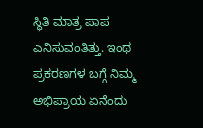ಸ್ಥಿತಿ ಮಾತ್ರ ಪಾಪ ಎನಿಸುವಂತಿತ್ತು. ಇಂಥ ಪ್ರಕರಣಗಳ ಬಗ್ಗೆ ನಿಮ್ಮ ಅಭಿಪ್ರಾಯ ಏನೆಂದು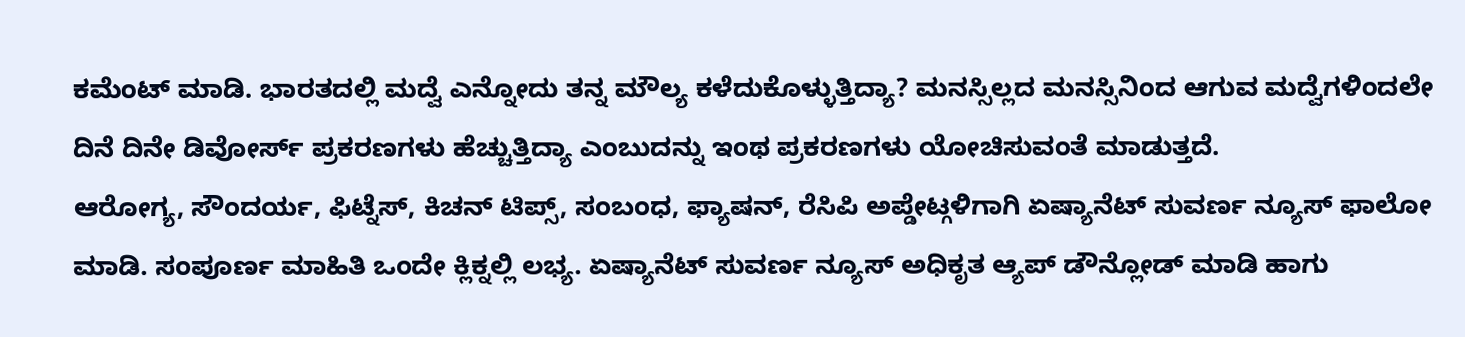ಕಮೆಂಟ್ ಮಾಡಿ. ಭಾರತದಲ್ಲಿ ಮದ್ವೆ ಎನ್ನೋದು ತನ್ನ ಮೌಲ್ಯ ಕಳೆದುಕೊಳ್ಳುತ್ತಿದ್ಯಾ? ಮನಸ್ಸಿಲ್ಲದ ಮನಸ್ಸಿನಿಂದ ಆಗುವ ಮದ್ವೆಗಳಿಂದಲೇ ದಿನೆ ದಿನೇ ಡಿವೋರ್ಸ್ ಪ್ರಕರಣಗಳು ಹೆಚ್ಚುತ್ತಿದ್ಯಾ ಎಂಬುದನ್ನು ಇಂಥ ಪ್ರಕರಣಗಳು ಯೋಚಿಸುವಂತೆ ಮಾಡುತ್ತದೆ.
ಆರೋಗ್ಯ, ಸೌಂದರ್ಯ, ಫಿಟ್ನೆಸ್, ಕಿಚನ್ ಟಿಪ್ಸ್, ಸಂಬಂಧ, ಫ್ಯಾಷನ್, ರೆಸಿಪಿ ಅಪ್ಡೇಟ್ಗಳಿಗಾಗಿ ಏಷ್ಯಾನೆಟ್ ಸುವರ್ಣ ನ್ಯೂಸ್ ಫಾಲೋ ಮಾಡಿ. ಸಂಪೂರ್ಣ ಮಾಹಿತಿ ಒಂದೇ ಕ್ಲಿಕ್ನಲ್ಲಿ ಲಭ್ಯ. ಏಷ್ಯಾನೆಟ್ ಸುವರ್ಣ ನ್ಯೂಸ್ ಅಧಿಕೃತ ಆ್ಯಪ್ ಡೌನ್ಲೋಡ್ ಮಾಡಿ ಹಾಗು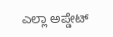ಎಲ್ಲಾ ಅಪ್ಡೇಟ್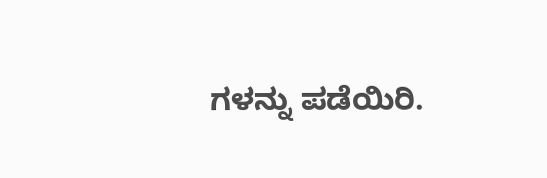ಗಳನ್ನು ಪಡೆಯಿರಿ.